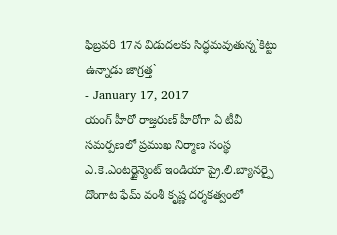ఫిబ్రవరి 17న విడుదలకు సిద్ధమవుతున్న`కిట్టు ఉన్నాడు జాగ్రత్త`
- January 17, 2017
యంగ్ హీరో రాజ్తరుణ్ హీరోగా ఏ టీవీ సమర్పణలో ప్రముఖ నిర్మాణ సంస్థ ఎ.కె.ఎంటర్టైన్మెంట్ ఇండియా ప్రై.లి.బ్యానర్పై దొంగాట ఫేమ్ వంశీ కృష్ణ దర్శకత్వంలో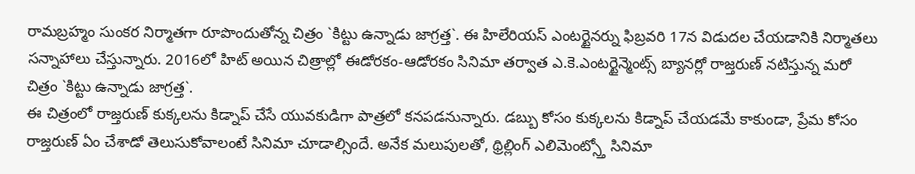రామబ్రహ్మం సుంకర నిర్మాతగా రూపొందుతోన్న చిత్రం `కిట్టు ఉన్నాడు జాగ్రత్త`. ఈ హిలేరియస్ ఎంటర్టైనర్ను ఫిబ్రవరి 17న విడుదల చేయడానికి నిర్మాతలు సన్నాహాలు చేస్తున్నారు. 2016లో హిట్ అయిన చిత్రాల్లో ఈడోరకం-ఆడోరకం సినిమా తర్వాత ఎ.కె.ఎంటర్టైన్మెంట్స్ బ్యానర్లో రాజ్తరుణ్ నటిస్తున్న మరో చిత్రం `కిట్టు ఉన్నాడు జాగ్రత్త`.
ఈ చిత్రంలో రాజ్తరుణ్ కుక్కలను కిడ్నాప్ చేసే యువకుడిగా పాత్రలో కనపడనున్నారు. డబ్బు కోసం కుక్కలను కిడ్నాప్ చేయడమే కాకుండా, ప్రేమ కోసం రాజ్తరుణ్ ఏం చేశాడో తెలుసుకోవాలంటే సినిమా చూడాల్సిందే. అనేక మలుపులతో, థ్రిల్లింగ్ ఎలిమెంట్స్తో సినిమా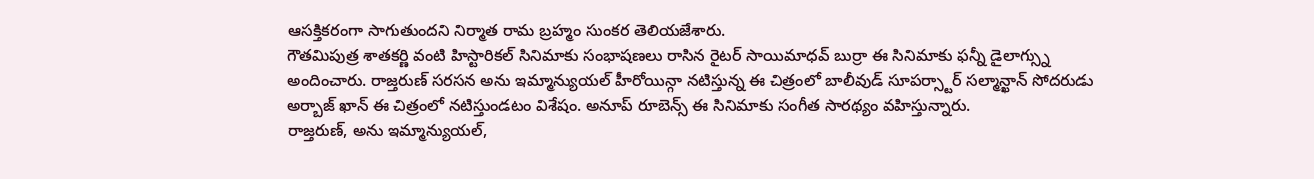ఆసక్తికరంగా సాగుతుందని నిర్మాత రామ బ్రహ్మం సుంకర తెలియజేశారు.
గౌతమిపుత్ర శాతకర్ణి వంటి హిస్టారికల్ సినిమాకు సంభాషణలు రాసిన రైటర్ సాయిమాధవ్ బుర్రా ఈ సినిమాకు ఫన్నీ డైలాగ్స్ను అందించారు. రాజ్తరుణ్ సరసన అను ఇమ్మాన్యుయల్ హీరోయిన్గా నటిస్తున్న ఈ చిత్రంలో బాలీవుడ్ సూపర్స్టార్ సల్మాన్ఖాన్ సోదరుడు అర్బాజ్ ఖాన్ ఈ చిత్రంలో నటిస్తుండటం విశేషం. అనూప్ రూబెన్స్ ఈ సినిమాకు సంగీత సారథ్యం వహిస్తున్నారు.
రాజ్తరుణ్, అను ఇమ్మాన్యుయల్,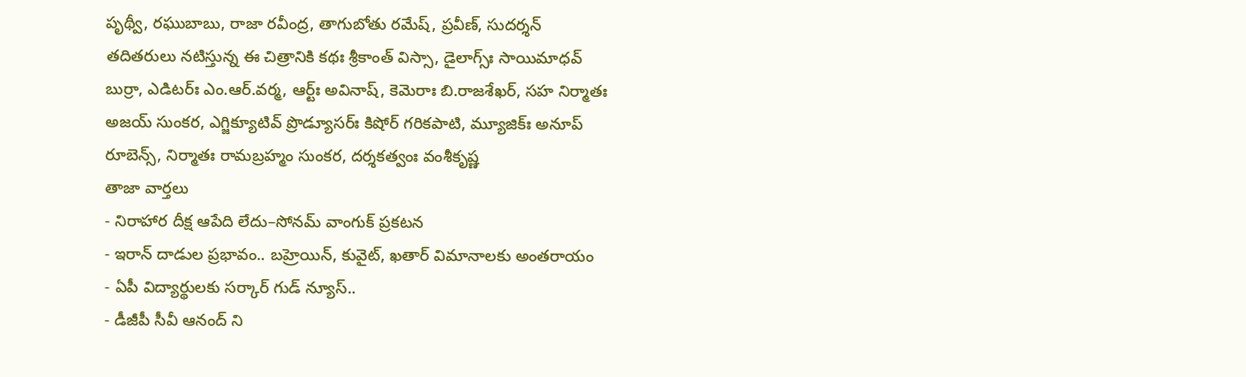పృథ్వీ, రఘుబాబు, రాజా రవీంద్ర, తాగుబోతు రమేష్, ప్రవీణ్, సుదర్శన్ తదితరులు నటిస్తున్న ఈ చిత్రానికి కథః శ్రీకాంత్ విస్సా, డైలాగ్స్ః సాయిమాధవ్ బుర్రా, ఎడిటర్ః ఎం.ఆర్.వర్మ, ఆర్ట్ః అవినాష్, కెమెరాః బి.రాజశేఖర్, సహ నిర్మాతః అజయ్ సుంకర, ఎగ్జిక్యూటివ్ ప్రొడ్యూసర్ః కిషోర్ గరికపాటి, మ్యూజిక్ః అనూప్ రూబెన్స్, నిర్మాతః రామబ్రహ్మం సుంకర, దర్శకత్వంః వంశీకృష్ణ
తాజా వార్తలు
- నిరాహార దీక్ష ఆపేది లేదు–సోనమ్ వాంగుక్ ప్రకటన
- ఇరాన్ దాడుల ప్రభావం.. బహ్రెయిన్, కువైట్, ఖతార్ విమానాలకు అంతరాయం
- ఏపీ విద్యార్థులకు సర్కార్ గుడ్ న్యూస్..
- డీజీపీ సీవీ ఆనంద్ ని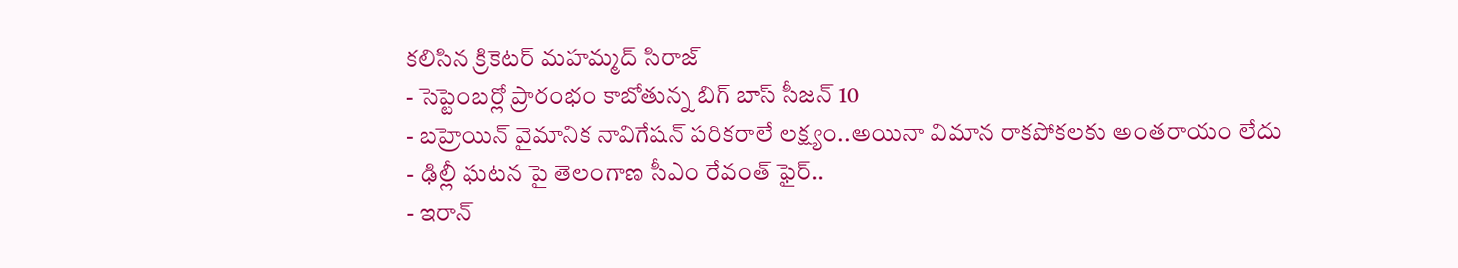కలిసిన క్రికెటర్ మహమ్మద్ సిరాజ్
- సెప్టెంబర్లో ప్రారంభం కాబోతున్న బిగ్ బాస్ సీజన్ 10
- బహ్రెయిన్ వైమానిక నావిగేషన్ పరికరాలే లక్ష్యం..అయినా విమాన రాకపోకలకు అంతరాయం లేదు
- ఢిల్లీ ఘటన పై తెలంగాణ సీఎం రేవంత్ ఫైర్..
- ఇరాన్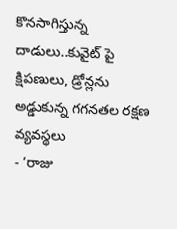కొనసాగిస్తున్న దాడులు..కువైట్ పై క్షిపణులు, డ్రోన్లను అడ్డుకున్న గగనతల రక్షణ వ్యవస్థలు
- ‘రాజు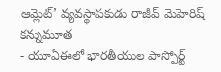ఆమ్లెట్’ వ్యవస్థాపకుడు రాజీవ్ మెహెరిష్ కన్నుమూత
- యూఏఈలో భారతీయుల పాస్పోర్ట్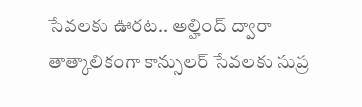సేవలకు ఊరట.. అల్హింద్ ద్వారా తాత్కాలికంగా కాన్సులర్ సేవలకు సుప్ర